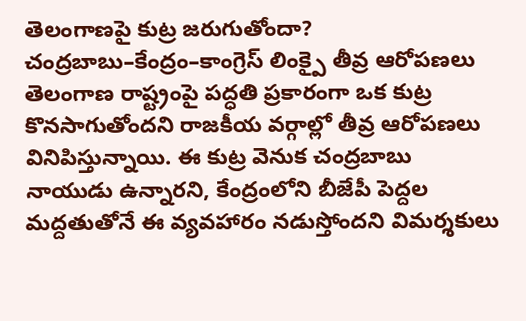తెలంగాణపై కుట్ర జరుగుతోందా? చంద్రబాబు–కేంద్రం–కాంగ్రెస్ లింక్పై తీవ్ర ఆరోపణలు
తెలంగాణ రాష్ట్రంపై పద్ధతి ప్రకారంగా ఒక కుట్ర కొనసాగుతోందని రాజకీయ వర్గాల్లో తీవ్ర ఆరోపణలు వినిపిస్తున్నాయి. ఈ కుట్ర వెనుక చంద్రబాబు నాయుడు ఉన్నారని, కేంద్రంలోని బీజేపీ పెద్దల మద్దతుతోనే ఈ వ్యవహారం నడుస్తోందని విమర్శకులు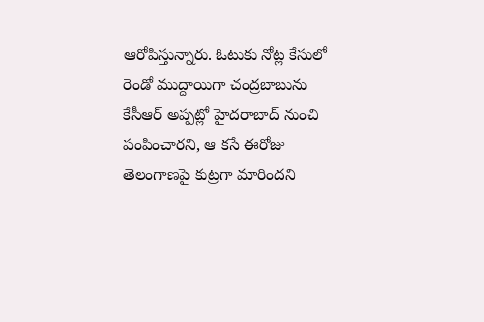ఆరోపిస్తున్నారు. ఓటుకు నోట్ల కేసులో రెండో ముద్దాయిగా చంద్రబాబును కేసీఆర్ అప్పట్లో హైదరాబాద్ నుంచి పంపించారని, ఆ కసే ఈరోజు తెలంగాణపై కుట్రగా మారిందని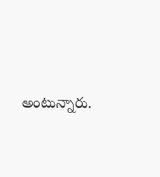అంటున్నారు.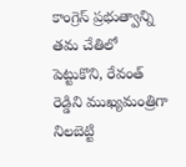కాంగ్రెస్ ప్రభుత్వాన్ని తమ చేతిలో పెట్టుకొని, రేవంత్ రెడ్డిని ముఖ్యమంత్రిగా నిలబెట్టి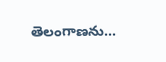తెలంగాణను…